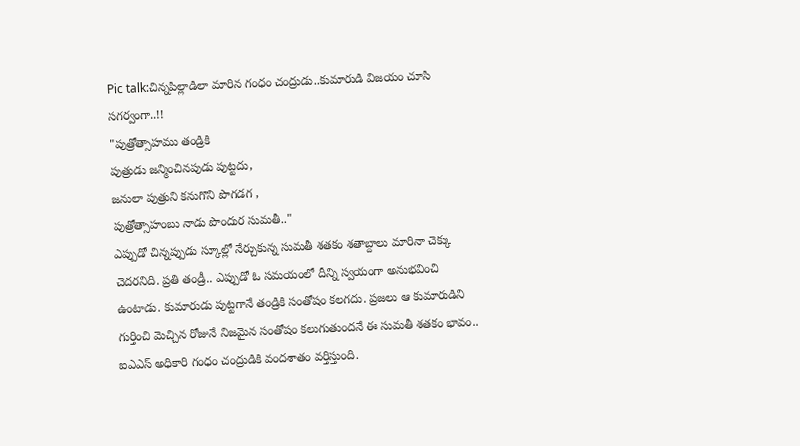Pic talk:చిన్నపిల్లాడిలా మారిన గంధం చంద్రుడు..కుమారుడి విజయం చూసి సగర్వంగా..!!
"పుత్రోత్సాహము తండ్రికి
పుత్రుడు జన్మించినపుడు పుట్టదు,
జనులా పుత్రుని కనుగొని పొగడగ ,
పుత్రోత్సాహంబు నాడు పొందుర సుమతీ.."
ఎప్పుడో చిన్నప్పుడు స్కూల్లో నేర్చుకున్న సుమతీ శతకం శతాబ్దాలు మారినా చెక్కు చెదరనిది. ప్రతి తండ్రీ.. ఎప్పుడో ఓ సమయంలో దీన్ని స్వయంగా అనుభవించి ఉంటాడు. కుమారుడు పుట్టగానే తండ్రికి సంతోషం కలగదు. ప్రజలు ఆ కుమారుడిని గుర్తించి మెచ్చిన రోజునే నిజమైన సంతోషం కలుగుతుందనే ఈ సుమతీ శతకం భావం.. ఐఎఎస్ అధికారి గంధం చంద్రుడికి వందశాతం వర్తిస్తుంది.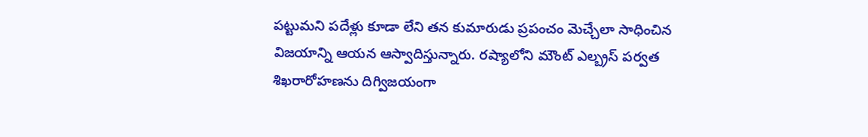పట్టుమని పదేళ్లు కూడా లేని తన కుమారుడు ప్రపంచం మెచ్చేలా సాధించిన విజయాన్ని ఆయన ఆస్వాదిస్తున్నారు. రష్యాలోని మౌంట్ ఎల్బ్రస్ పర్వత శిఖరారోహణను దిగ్విజయంగా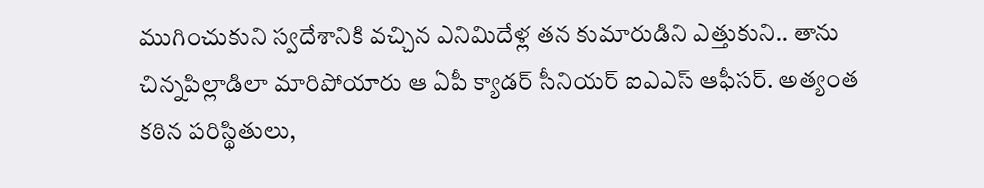ముగించుకుని స్వదేశానికి వచ్చిన ఎనిమిదేళ్ల తన కుమారుడిని ఎత్తుకుని.. తాను చిన్నపిల్లాడిలా మారిపోయారు ఆ ఏపీ క్యాడర్ సీనియర్ ఐఎఎస్ ఆఫీసర్. అత్యంత కఠిన పరిస్థితులు,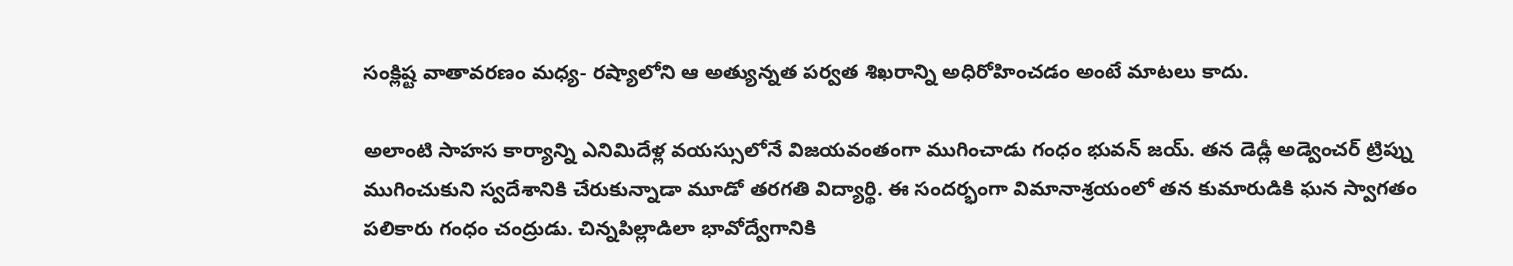సంక్లిష్ట వాతావరణం మధ్య- రష్యాలోని ఆ అత్యున్నత పర్వత శిఖరాన్ని అధిరోహించడం అంటే మాటలు కాదు.

అలాంటి సాహస కార్యాన్ని ఎనిమిదేళ్ల వయస్సులోనే విజయవంతంగా ముగించాడు గంధం భువన్ జయ్. తన డెడ్లీ అడ్వెంచర్ ట్రిప్ను ముగించుకుని స్వదేశానికి చేరుకున్నాడా మూడో తరగతి విద్యార్థి. ఈ సందర్భంగా విమానాశ్రయంలో తన కుమారుడికి ఘన స్వాగతం పలికారు గంధం చంద్రుడు. చిన్నపిల్లాడిలా భావోద్వేగానికి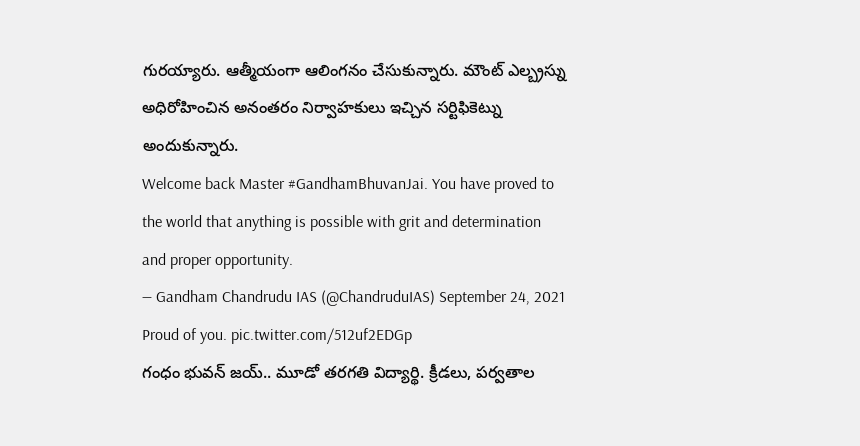గురయ్యారు. ఆత్మీయంగా ఆలింగనం చేసుకున్నారు. మౌంట్ ఎల్బ్రస్ను అధిరోహించిన అనంతరం నిర్వాహకులు ఇచ్చిన సర్టిఫికెట్ను అందుకున్నారు.
Welcome back Master #GandhamBhuvanJai. You have proved to the world that anything is possible with grit and determination and proper opportunity.
— Gandham Chandrudu IAS (@ChandruduIAS) September 24, 2021
Proud of you. pic.twitter.com/512uf2EDGp
గంధం భువన్ జయ్.. మూడో తరగతి విద్యార్థి. క్రీడలు, పర్వతాల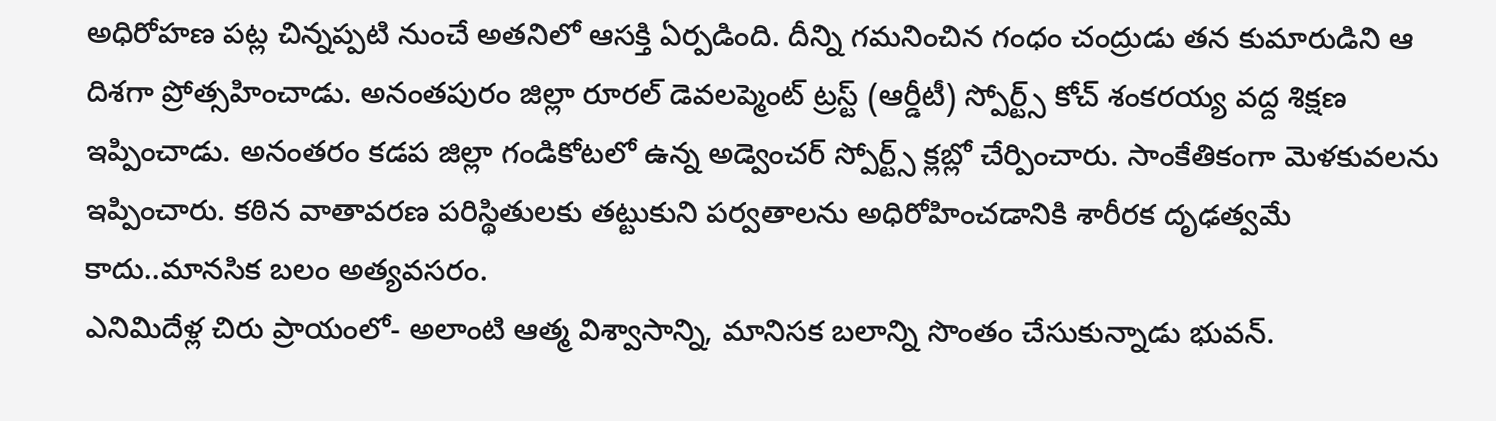అధిరోహణ పట్ల చిన్నప్పటి నుంచే అతనిలో ఆసక్తి ఏర్పడింది. దీన్ని గమనించిన గంధం చంద్రుడు తన కుమారుడిని ఆ దిశగా ప్రోత్సహించాడు. అనంతపురం జిల్లా రూరల్ డెవలప్మెంట్ ట్రస్ట్ (ఆర్డీటీ) స్పోర్ట్స్ కోచ్ శంకరయ్య వద్ద శిక్షణ ఇప్పించాడు. అనంతరం కడప జిల్లా గండికోటలో ఉన్న అడ్వెంచర్ స్పోర్ట్స్ క్లబ్లో చేర్పించారు. సాంకేతికంగా మెళకువలను ఇప్పించారు. కఠిన వాతావరణ పరిస్థితులకు తట్టుకుని పర్వతాలను అధిరోహించడానికి శారీరక దృఢత్వమే కాదు..మానసిక బలం అత్యవసరం.
ఎనిమిదేళ్ల చిరు ప్రాయంలో- అలాంటి ఆత్మ విశ్వాసాన్ని, మానిసక బలాన్ని సొంతం చేసుకున్నాడు భువన్.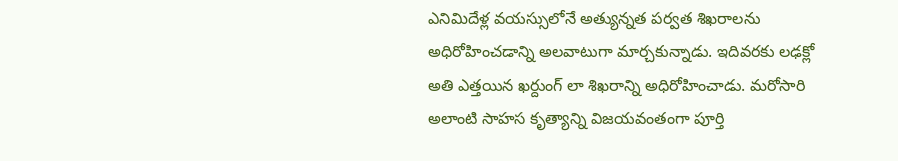ఎనిమిదేళ్ల వయస్సులోనే అత్యున్నత పర్వత శిఖరాలను అధిరోహించడాన్ని అలవాటుగా మార్చకున్నాడు. ఇదివరకు లఢక్లో అతి ఎత్తయిన ఖర్దుంగ్ లా శిఖరాన్ని అధిరోహించాడు. మరోసారి అలాంటి సాహస కృత్యాన్ని విజయవంతంగా పూర్తి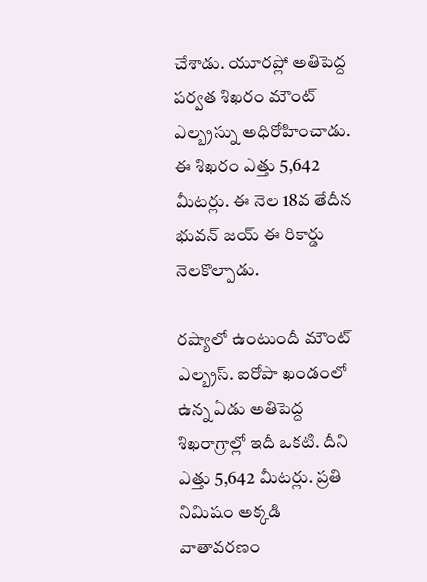చేశాడు. యూరప్లో అతిపెద్ద పర్వత శిఖరం మౌంట్ ఎల్బ్రస్ను అధిరోహించాడు. ఈ శిఖరం ఎత్తు 5,642 మీటర్లు. ఈ నెల 18వ తేదీన భువన్ జయ్ ఈ రికార్డు నెలకొల్పాడు.

రష్యాలో ఉంటుందీ మౌంట్ ఎల్బ్రస్. ఐరోపా ఖండంలో ఉన్న ఏడు అతిపెద్ద శిఖరాగ్రాల్లో ఇదీ ఒకటి. దీని ఎత్తు 5,642 మీటర్లు. ప్రతి నిమిషం అక్కడి వాతావరణం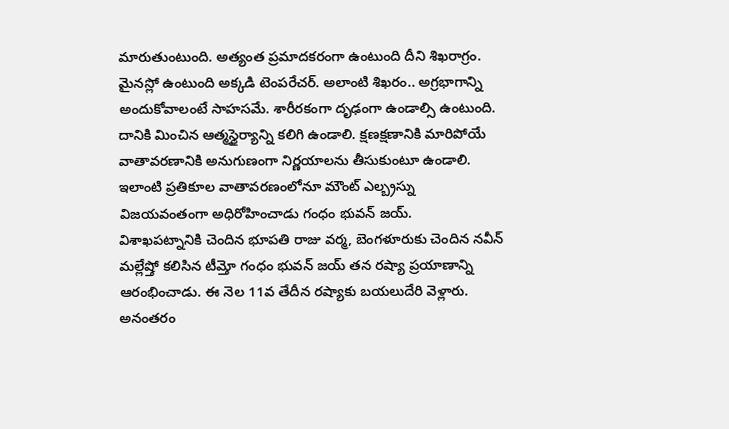మారుతుంటుంది. అత్యంత ప్రమాదకరంగా ఉంటుంది దీని శిఖరాగ్రం. మైనస్లో ఉంటుంది అక్కడి టెంపరేచర్. అలాంటి శిఖరం.. అగ్రభాగాన్ని అందుకోవాలంటే సాహసమే. శారీరకంగా దృఢంగా ఉండాల్సి ఉంటుంది. దానికి మించిన ఆత్మస్థైర్యాన్ని కలిగి ఉండాలి. క్షణక్షణానికి మారిపోయే వాతావరణానికి అనుగుణంగా నిర్ణయాలను తీసుకుంటూ ఉండాలి. ఇలాంటి ప్రతికూల వాతావరణంలోనూ మౌంట్ ఎల్బ్రస్ను విజయవంతంగా అధిరోహించాడు గంధం భువన్ జయ్.
విశాఖపట్నానికి చెందిన భూపతి రాజు వర్మ, బెంగళూరుకు చెందిన నవీన్ మల్లేష్తో కలిసిన టీమ్తో గంధం భువన్ జయ్ తన రష్యా ప్రయాణాన్ని ఆరంభించాడు. ఈ నెల 11వ తేదీన రష్యాకు బయలుదేరి వెళ్లారు. అనంతరం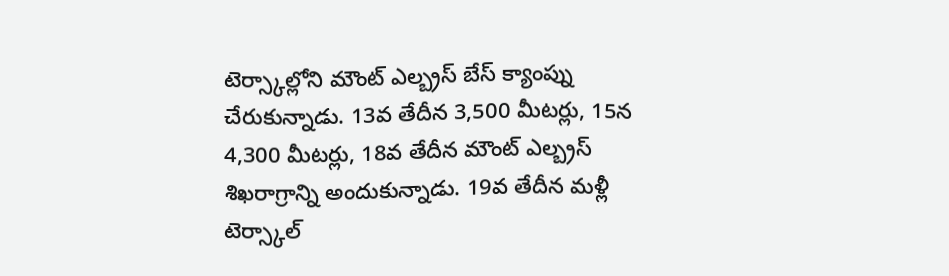టెర్స్కాల్లోని మౌంట్ ఎల్బ్రస్ బేస్ క్యాంప్ను చేరుకున్నాడు. 13వ తేదీన 3,500 మీటర్లు, 15న 4,300 మీటర్లు, 18వ తేదీన మౌంట్ ఎల్బ్రస్ శిఖరాగ్రాన్ని అందుకున్నాడు. 19వ తేదీన మళ్లీ టెర్స్కాల్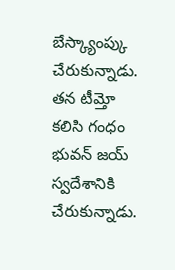బేస్క్యాంప్కు చేరుకున్నాడు. తన టీమ్తో కలిసి గంధం భువన్ జయ్ స్వదేశానికి చేరుకున్నాడు.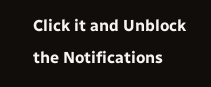Click it and Unblock the Notifications